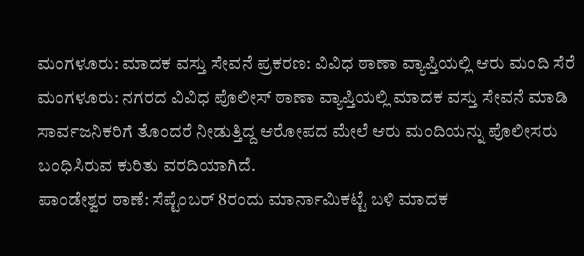ಮಂಗಳೂರು: ಮಾದಕ ವಸ್ತು ಸೇವನೆ ಪ್ರಕರಣ: ವಿವಿಧ ಠಾಣಾ ವ್ಯಾಪ್ತಿಯಲ್ಲಿ ಆರು ಮಂದಿ ಸೆರೆ
ಮಂಗಳೂರು: ನಗರದ ವಿವಿಧ ಪೊಲೀಸ್ ಠಾಣಾ ವ್ಯಾಪ್ತಿಯಲ್ಲಿ ಮಾದಕ ವಸ್ತು ಸೇವನೆ ಮಾಡಿ ಸಾರ್ವಜನಿಕರಿಗೆ ತೊಂದರೆ ನೀಡುತ್ತಿದ್ದ ಆರೋಪದ ಮೇಲೆ ಆರು ಮಂದಿಯನ್ನು ಪೊಲೀಸರು ಬಂಧಿಸಿರುವ ಕುರಿತು ವರದಿಯಾಗಿದೆ.
ಪಾಂಡೇಶ್ವರ ಠಾಣೆ: ಸೆಪ್ಟೆಂಬರ್ 8ರಂದು ಮಾರ್ನಾಮಿಕಟ್ಟೆ ಬಳಿ ಮಾದಕ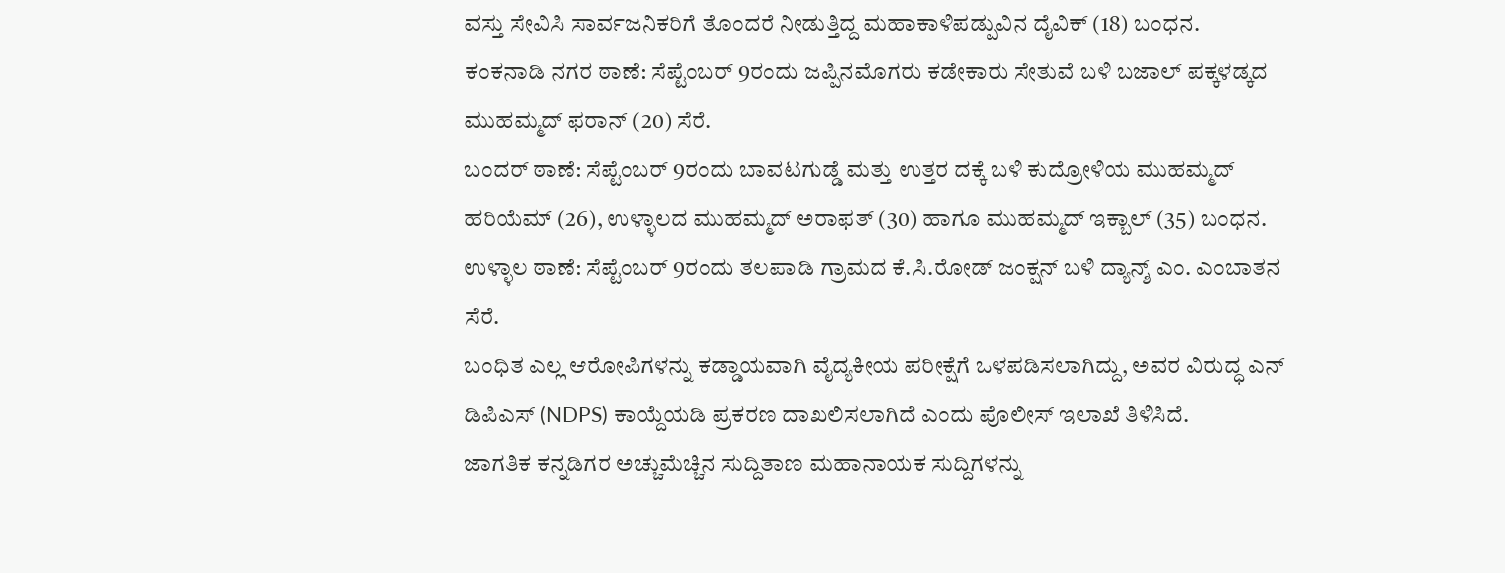ವಸ್ತು ಸೇವಿಸಿ ಸಾರ್ವಜನಿಕರಿಗೆ ತೊಂದರೆ ನೀಡುತ್ತಿದ್ದ ಮಹಾಕಾಳಿಪಡ್ಪುವಿನ ದೈವಿಕ್ (18) ಬಂಧನ.
ಕಂಕನಾಡಿ ನಗರ ಠಾಣೆ: ಸೆಪ್ಟೆಂಬರ್ 9ರಂದು ಜಪ್ಪಿನಮೊಗರು ಕಡೇಕಾರು ಸೇತುವೆ ಬಳಿ ಬಜಾಲ್ ಪಕ್ಕಳಡ್ಕದ ಮುಹಮ್ಮದ್ ಫರಾನ್ (20) ಸೆರೆ.
ಬಂದರ್ ಠಾಣೆ: ಸೆಪ್ಟೆಂಬರ್ 9ರಂದು ಬಾವಟಗುಡ್ಡೆ ಮತ್ತು ಉತ್ತರ ದಕ್ಕೆ ಬಳಿ ಕುದ್ರೋಳಿಯ ಮುಹಮ್ಮದ್ ಹರಿಯೆಮ್ (26), ಉಳ್ಳಾಲದ ಮುಹಮ್ಮದ್ ಅರಾಫತ್ (30) ಹಾಗೂ ಮುಹಮ್ಮದ್ ಇಕ್ಬಾಲ್ (35) ಬಂಧನ.
ಉಳ್ಳಾಲ ಠಾಣೆ: ಸೆಪ್ಟೆಂಬರ್ 9ರಂದು ತಲಪಾಡಿ ಗ್ರಾಮದ ಕೆ.ಸಿ.ರೋಡ್ ಜಂಕ್ಷನ್ ಬಳಿ ದ್ಯಾನ್ಶ್ ಎಂ. ಎಂಬಾತನ ಸೆರೆ.
ಬಂಧಿತ ಎಲ್ಲ ಆರೋಪಿಗಳನ್ನು ಕಡ್ಡಾಯವಾಗಿ ವೈದ್ಯಕೀಯ ಪರೀಕ್ಷೆಗೆ ಒಳಪಡಿಸಲಾಗಿದ್ದು, ಅವರ ವಿರುದ್ಧ ಎನ್ ಡಿಪಿಎಸ್ (NDPS) ಕಾಯ್ದೆಯಡಿ ಪ್ರಕರಣ ದಾಖಲಿಸಲಾಗಿದೆ ಎಂದು ಪೊಲೀಸ್ ಇಲಾಖೆ ತಿಳಿಸಿದೆ.
ಜಾಗತಿಕ ಕನ್ನಡಿಗರ ಅಚ್ಚುಮೆಚ್ಚಿನ ಸುದ್ದಿತಾಣ ಮಹಾನಾಯಕ ಸುದ್ದಿಗಳನ್ನು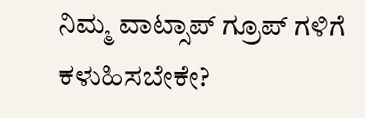ನಿಮ್ಮ ವಾಟ್ಸಾಪ್ ಗ್ರೂಪ್ ಗಳಿಗೆ ಕಳುಹಿಸಬೇಕೇ?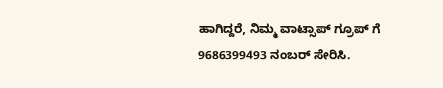ಹಾಗಿದ್ದರೆ, ನಿಮ್ಮ ವಾಟ್ಸಾಪ್ ಗ್ರೂಪ್ ಗೆ 9686399493 ನಂಬರ್ ಸೇರಿಸಿ.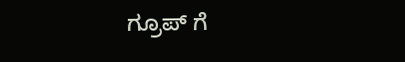ಗ್ರೂಪ್ ಗೆ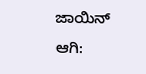ಜಾಯಿನ್ ಆಗಿ: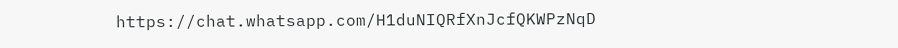https://chat.whatsapp.com/H1duNIQRfXnJcfQKWPzNqD